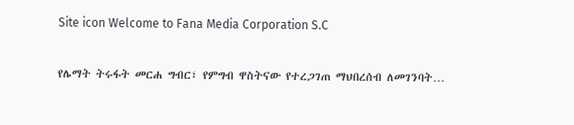Site icon Welcome to Fana Media Corporation S.C

የሌማት ትሩፋት መርሐ ግብር፣ የምግብ ዋስትናው የተረጋገጠ ማህበረሰብ ለመገንባት…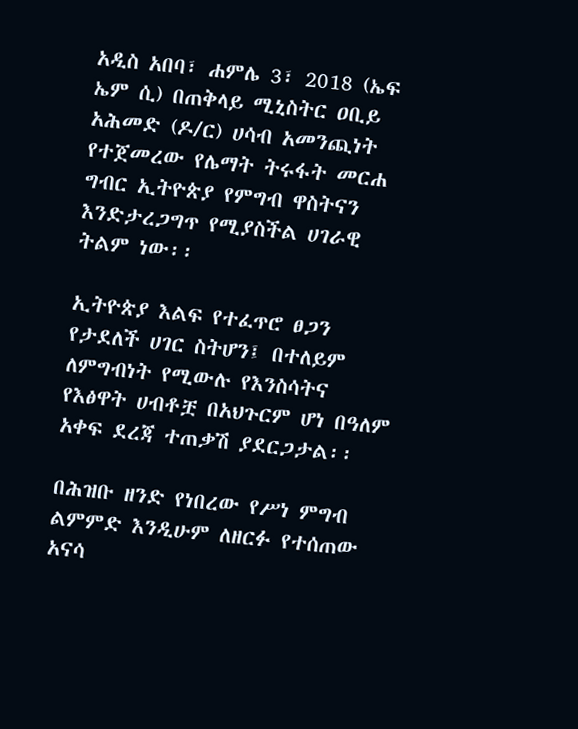አዲስ አበባ፣ ሐምሌ 3፣ 2018 (ኤፍ ኤም ሲ) በጠቅላይ ሚኒስትር ዐቢይ አሕመድ (ዶ/ር) ሀሳብ አመንጪነት የተጀመረው የሌማት ትሩፋት መርሐ ግብር ኢትዮጵያ የምግብ ዋስትናን እንድታረጋግጥ የሚያስችል ሀገራዊ ትልም ነው፡፡

ኢትዮጵያ እልፍ የተፈጥሮ ፀጋን የታደለች ሀገር ስትሆን፤ በተለይም ለምግብነት የሚውሉ የእንስሳትና የእፅዋት ሀብቶቿ በአህጉርም ሆነ በዓለም አቀፍ ደረጃ ተጠቃሽ ያደርጋታል፡፡

በሕዝቡ ዘንድ የነበረው የሥነ ምግብ ልምምድ እንዲሁም ለዘርፉ የተሰጠው አናሳ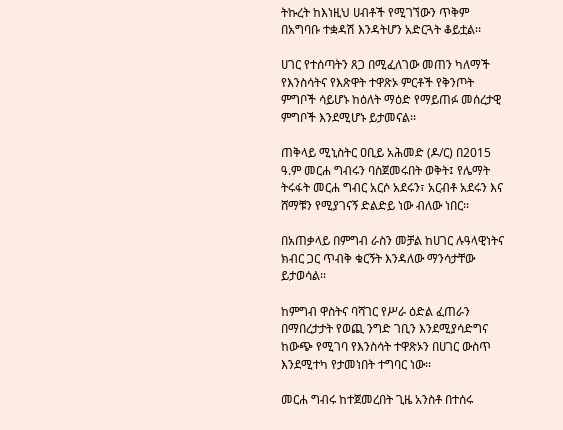ትኩረት ከእነዚህ ሀብቶች የሚገኘውን ጥቅም በአግባቡ ተቋዳሽ እንዳትሆን አድርጓት ቆይቷል፡፡

ሀገር የተሰጣትን ጸጋ በሚፈለገው መጠን ካለማች የእንስሳትና የእጽዋት ተዋጽኦ ምርቶች የቅንጦት ምግቦች ሳይሆኑ ከዕለት ማዕድ የማይጠፉ መሰረታዊ ምግቦች እንደሚሆኑ ይታመናል፡፡

ጠቅላይ ሚኒስትር ዐቢይ አሕመድ (ዶ/ር) በ2015 ዓ.ም መርሐ ግብሩን ባስጀመሩበት ወቅት፤ የሌማት ትሩፋት መርሐ ግብር አርሶ አደሩን፣ አርብቶ አደሩን እና ሸማቹን የሚያገናኝ ድልድይ ነው ብለው ነበር፡፡

በአጠቃላይ በምግብ ራስን መቻል ከሀገር ሉዓላዊነትና ክብር ጋር ጥብቅ ቁርኝት እንዳለው ማንሳታቸው ይታወሳል፡፡

ከምግብ ዋስትና ባሻገር የሥራ ዕድል ፈጠራን በማበረታታት የወጪ ንግድ ገቢን እንደሚያሳድግና ከውጭ የሚገባ የእንስሳት ተዋጽኦን በሀገር ውስጥ እንደሚተካ የታመነበት ተግባር ነው፡፡

መርሐ ግብሩ ከተጀመረበት ጊዜ አንስቶ በተሰሩ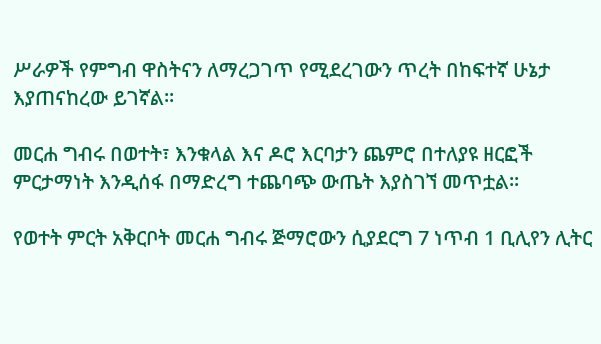ሥራዎች የምግብ ዋስትናን ለማረጋገጥ የሚደረገውን ጥረት በከፍተኛ ሁኔታ እያጠናከረው ይገኛል፡፡

መርሐ ግብሩ በወተት፣ እንቁላል እና ዶሮ እርባታን ጨምሮ በተለያዩ ዘርፎች ምርታማነት እንዲሰፋ በማድረግ ተጨባጭ ውጤት እያስገኘ መጥቷል፡፡

የወተት ምርት አቅርቦት መርሐ ግብሩ ጅማሮውን ሲያደርግ 7 ነጥብ 1 ቢሊየን ሊትር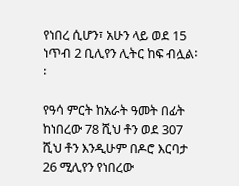የነበረ ሲሆን፣ አሁን ላይ ወደ 15 ነጥብ 2 ቢሊየን ሊትር ከፍ ብሏል፡፡

የዓሳ ምርት ከአራት ዓመት በፊት ከነበረው 78 ሺህ ቶን ወደ 307 ሺህ ቶን እንዲሁም በዶሮ እርባታ 26 ሚሊየን የነበረው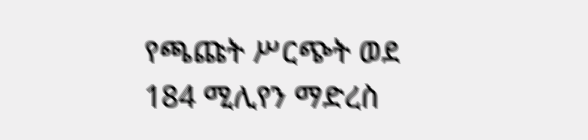የጫጩት ሥርጭት ወደ 184 ሚሊየን ማድረስ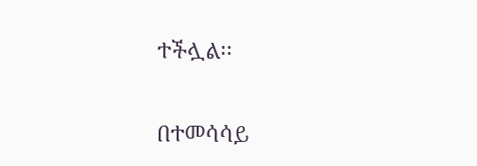ተችሏል፡፡

በተመሳሳይ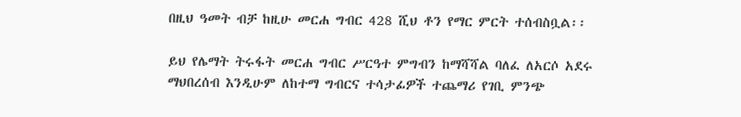በዚህ ዓመት ብቻ ከዚሁ መርሐ ግብር 428 ሺህ ቶን የማር ምርት ተሰብስቧል፡፡

ይህ የሌማት ትሩፋት መርሐ ግብር ሥርዓተ ምግብን ከማሻሻል ባለፈ ለአርሶ አደሩ ማህበረሰብ እንዲሁም ለከተማ ግብርና ተሳታፊዎች ተጨማሪ የገቢ ምንጭ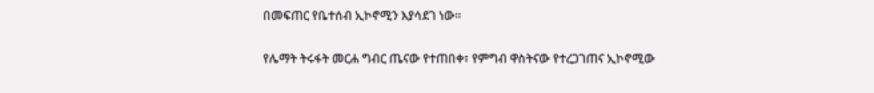በመፍጠር የቤተሰብ ኢኮኖሚን እያሳደገ ነው፡፡

የሌማት ትሩፋት መርሐ ግብር ጤናው የተጠበቀ፣ የምግብ ዋስትናው የተረጋገጠና ኢኮኖሚው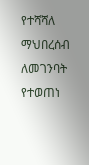የተሻሻለ ማህበረሰብ ለመገንባት የተወጠነ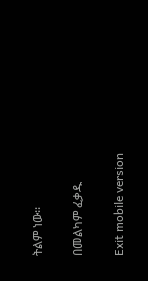ትልም ነው፡፡

በመልካም ፈቃዱ

Exit mobile version